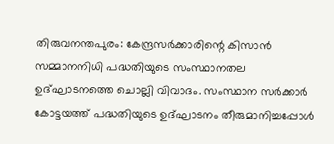തിരുവനന്തപുരം: കേന്ദ്രസർക്കാരിന്റെ കിസാൻ സമ്മാനനിധി പദ്ധതിയുടെ സംസ്ഥാനതല ഉദ്ഘാടനത്തെ ചൊല്ലി വിവാദം. സംസ്ഥാന സർക്കാർ കോട്ടയത്ത് പദ്ധതിയുടെ ഉദ്ഘാടനം തീരുമാനിച്ചപ്പോൾ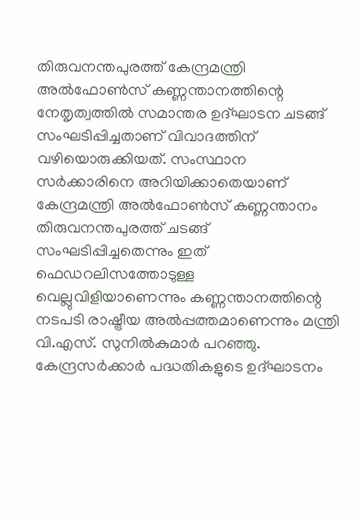തിരുവനന്തപുരത്ത് കേന്ദ്രമന്ത്രി അൽഫോൺസ് കണ്ണന്താനത്തിന്റെ നേതൃത്വത്തിൽ സമാന്തര ഉദ്ഘാടന ചടങ്ങ് സംഘടിപ്പിച്ചതാണ് വിവാദത്തിന് വഴിയൊരുക്കിയത്. സംസ്ഥാന സർക്കാരിനെ അറിയിക്കാതെയാണ് കേന്ദ്രമന്ത്രി അൽഫോൺസ് കണ്ണന്താനം തിരുവനന്തപുരത്ത് ചടങ്ങ് സംഘടിപ്പിച്ചതെന്നും ഇത് ഫെഡറലിസത്തോടുള്ള വെല്ലുവിളിയാണെന്നും കണ്ണന്താനത്തിന്റെ നടപടി രാഷ്ട്രീയ അൽപ്പത്തമാണെന്നും മന്ത്രി വി.എസ്. സുനിൽകുമാർ പറഞ്ഞു. കേന്ദ്രസർക്കാർ പദ്ധതികളുടെ ഉദ്ഘാടനം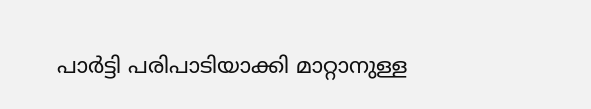പാർട്ടി പരിപാടിയാക്കി മാറ്റാനുള്ള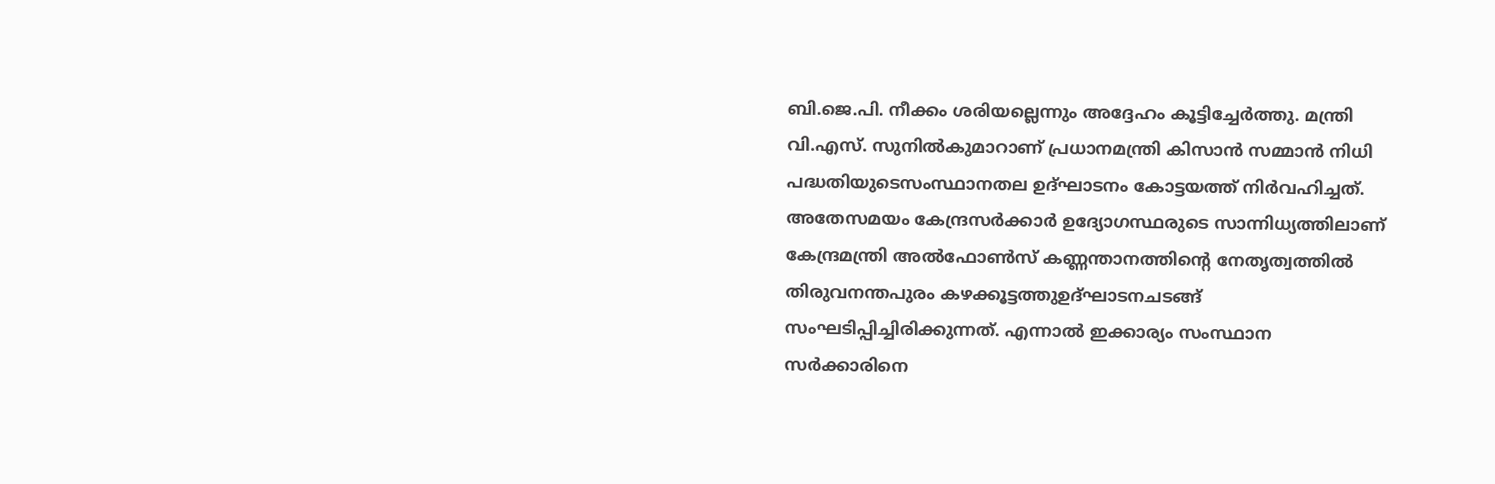ബി.ജെ.പി. നീക്കം ശരിയല്ലെന്നും അദ്ദേഹം കൂട്ടിച്ചേർത്തു. മന്ത്രി വി.എസ്. സുനിൽകുമാറാണ് പ്രധാനമന്ത്രി കിസാൻ സമ്മാൻ നിധി പദ്ധതിയുടെസംസ്ഥാനതല ഉദ്ഘാടനം കോട്ടയത്ത് നിർവഹിച്ചത്. അതേസമയം കേന്ദ്രസർക്കാർ ഉദ്യോഗസ്ഥരുടെ സാന്നിധ്യത്തിലാണ് കേന്ദ്രമന്ത്രി അൽഫോൺസ് കണ്ണന്താനത്തിന്റെ നേതൃത്വത്തിൽ തിരുവനന്തപുരം കഴക്കൂട്ടത്തുഉദ്ഘാടനചടങ്ങ് സംഘടിപ്പിച്ചിരിക്കുന്നത്. എന്നാൽ ഇക്കാര്യം സംസ്ഥാന സർക്കാരിനെ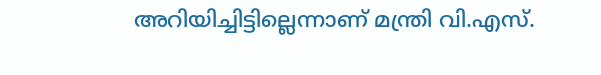അറിയിച്ചിട്ടില്ലെന്നാണ് മന്ത്രി വി.എസ്.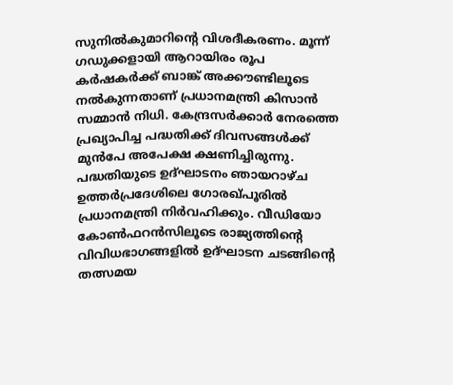സുനിൽകുമാറിന്റെ വിശദീകരണം. മൂന്ന് ഗഡുക്കളായി ആറായിരം രൂപ കർഷകർക്ക് ബാങ്ക് അക്കൗണ്ടിലൂടെ നൽകുന്നതാണ് പ്രധാനമന്ത്രി കിസാൻ സമ്മാൻ നിധി. കേന്ദ്രസർക്കാർ നേരത്തെ പ്രഖ്യാപിച്ച പദ്ധതിക്ക് ദിവസങ്ങൾക്ക് മുൻപേ അപേക്ഷ ക്ഷണിച്ചിരുന്നു. പദ്ധതിയുടെ ഉദ്ഘാടനം ഞായറാഴ്ച ഉത്തർപ്രദേശിലെ ഗോരഖ്പൂരിൽ പ്രധാനമന്ത്രി നിർവഹിക്കും. വീഡിയോ കോൺഫറൻസിലൂടെ രാജ്യത്തിന്റെ വിവിധഭാഗങ്ങളിൽ ഉദ്ഘാടന ചടങ്ങിന്റെ തത്സമയ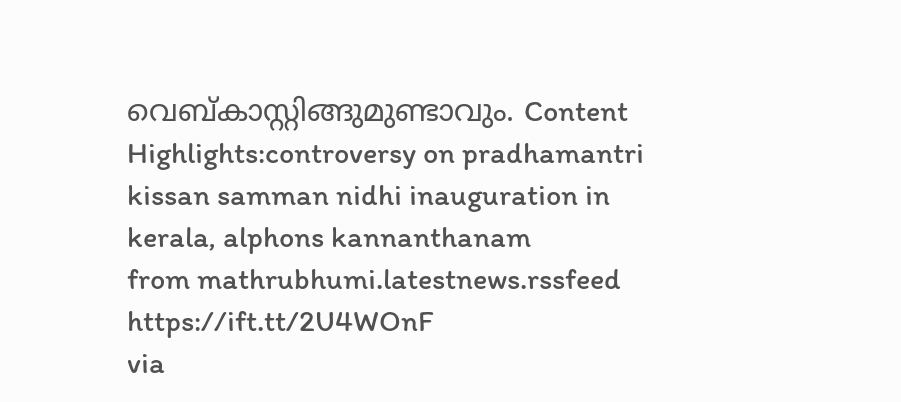വെബ്കാസ്റ്റിങ്ങുമുണ്ടാവും. Content Highlights:controversy on pradhamantri kissan samman nidhi inauguration in kerala, alphons kannanthanam
from mathrubhumi.latestnews.rssfeed https://ift.tt/2U4WOnF
via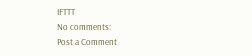IFTTT
No comments:
Post a Comment